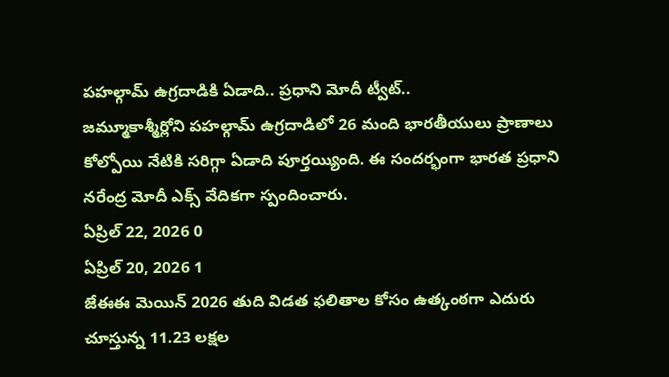పహల్గామ్ ఉగ్రదాడికి ఏడాది.. ప్రధాని మోదీ ట్వీట్..
జమ్మూకాశ్మీర్లోని పహల్గామ్ ఉగ్రదాడిలో 26 మంది భారతీయులు ప్రాణాలు కోల్పోయి నేటికి సరిగ్గా ఏడాది పూర్తయ్యింది. ఈ సందర్భంగా భారత ప్రధాని నరేంద్ర మోదీ ఎక్స్ వేదికగా స్పందించారు.
ఏప్రిల్ 22, 2026 0
ఏప్రిల్ 20, 2026 1
జేఈఈ మెయిన్ 2026 తుది విడత ఫలితాల కోసం ఉత్కంఠగా ఎదురు చూస్తున్న 11.23 లక్షల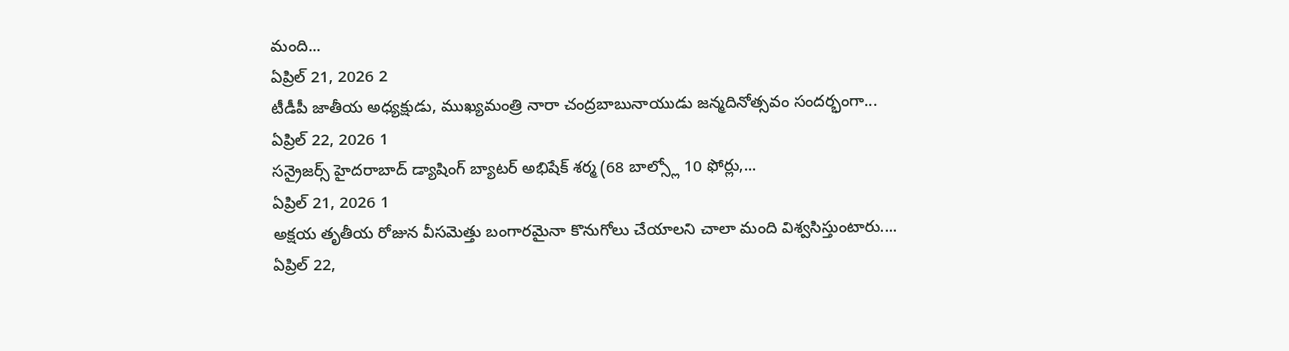మంది...
ఏప్రిల్ 21, 2026 2
టీడీపీ జాతీయ అధ్యక్షుడు, ముఖ్యమంత్రి నారా చంద్రబాబునాయుడు జన్మదినోత్సవం సందర్భంగా...
ఏప్రిల్ 22, 2026 1
సన్రైజర్స్ హైదరాబాద్ డ్యాషింగ్ బ్యాటర్ అభిషేక్ శర్మ (68 బాల్స్లో 10 ఫోర్లు,...
ఏప్రిల్ 21, 2026 1
అక్షయ తృతీయ రోజున వీసమెత్తు బంగారమైనా కొనుగోలు చేయాలని చాలా మంది విశ్వసిస్తుంటారు....
ఏప్రిల్ 22,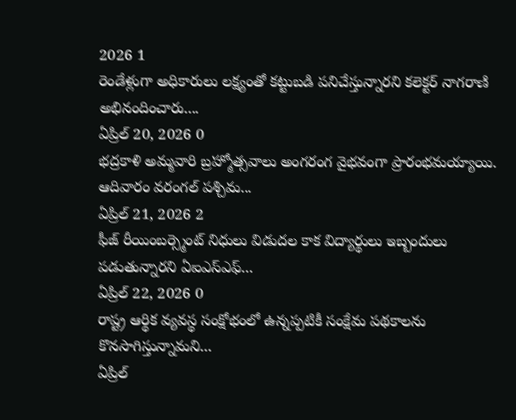2026 1
రెండేళ్లుగా అధికారులు లక్ష్యంతో కట్టుబడి పనిచేస్తున్నారని కలెక్టర్ నాగరాణి అభినందించారు....
ఏప్రిల్ 20, 2026 0
భద్రకాళి అమ్మవారి బ్రహ్మోత్సవాలు అంగరంగ వైభవంగా ప్రారంభమయ్యాయి. ఆదివారం వరంగల్ పశ్చిమ...
ఏప్రిల్ 21, 2026 2
ఫీజ్ రీయింబర్స్మెంట్ నిధులు విడుదల కాక విద్యార్థులు ఇబ్బందులు పడుతున్నారని ఏఐఎస్ఎఫ్...
ఏప్రిల్ 22, 2026 0
రాష్ట్ర ఆర్థిక వ్యవస్థ సంక్షోభంలో ఉన్నప్పటికీ సంక్షేమ పథకాలను కొనసాగిస్తున్నామని...
ఏప్రిల్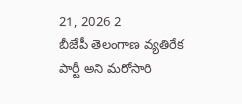21, 2026 2
బీజేపీ తెలంగాణ వ్యతిరేక పార్టీ అని మరోసారి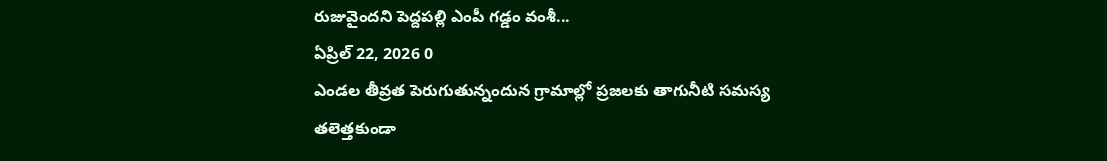రుజువైందని పెద్దపల్లి ఎంపీ గడ్డం వంశీ...
ఏప్రిల్ 22, 2026 0
ఎండల తీవ్రత పెరుగుతున్నందున గ్రామాల్లో ప్రజలకు తాగునీటి సమస్య తలెత్తకుండా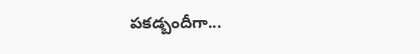పకడ్బందీగా...